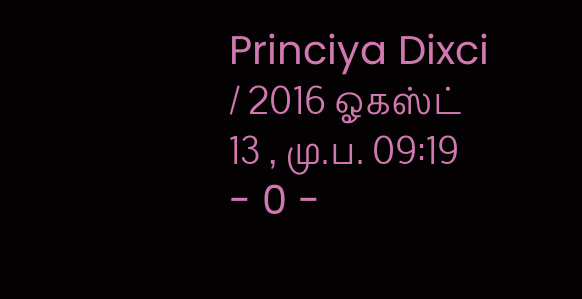Princiya Dixci / 2016 ஓகஸ்ட் 13 , மு.ப. 09:19 - 0 -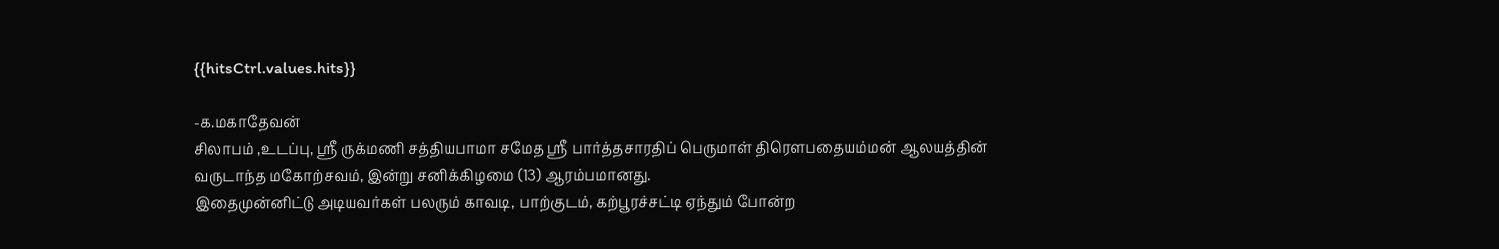{{hitsCtrl.values.hits}}

-க.மகாதேவன்
சிலாபம் ,உடப்பு, ஸ்ரீ ருக்மணி சத்தியபாமா சமேத ஸ்ரீ பார்த்தசாரதிப் பெருமாள் திரௌபதையம்மன் ஆலயத்தின் வருடாந்த மகோற்சவம், இன்று சனிக்கிழமை (13) ஆரம்பமானது.
இதைமுன்னிட்டு அடியவர்கள் பலரும் காவடி, பாற்குடம், கற்பூரச்சட்டி ஏந்தும் போன்ற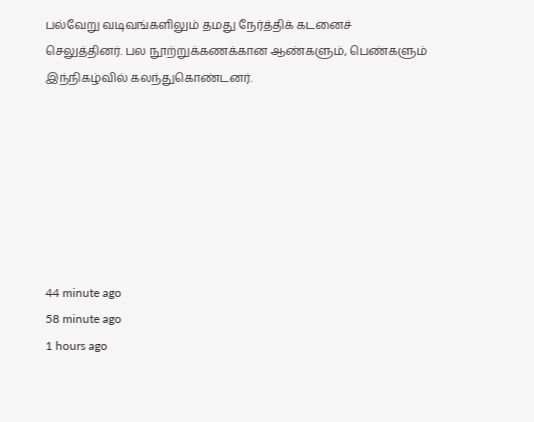பல்வேறு வடிவங்களிலும் தமது நேர்த்திக் கடனைச் செலுத்தினர். பல நூற்றுக்கணக்கான ஆண்களும், பெண்களும் இந்நிகழ்வில் கலந்துகொண்டனர்.







44 minute ago
58 minute ago
1 hours ago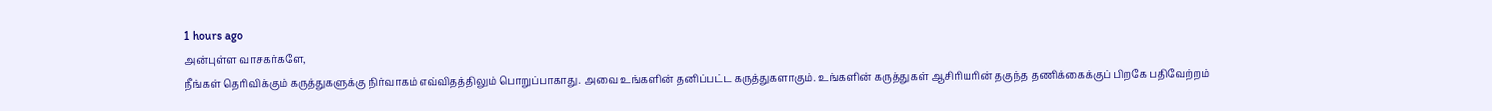1 hours ago
அன்புள்ள வாசகர்களே,
நீங்கள் தெரிவிக்கும் கருத்துகளுக்கு நிர்வாகம் எவ்விதத்திலும் பொறுப்பாகாது. அவை உங்களின் தனிப்பட்ட கருத்துகளாகும். உங்களின் கருத்துகள் ஆசிரியரின் தகுந்த தணிக்கைக்குப் பிறகே பதிவேற்றம்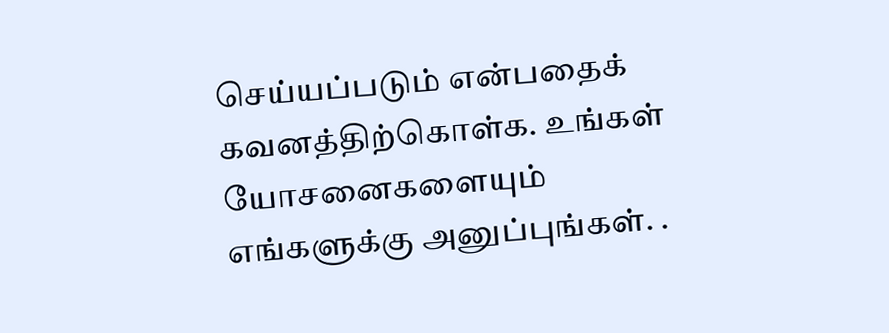செய்யப்படும் என்பதைக் கவனத்திற்கொள்க. உங்கள் யோசனைகளையும் எங்களுக்கு அனுப்புங்கள். .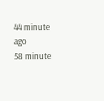44 minute ago
58 minute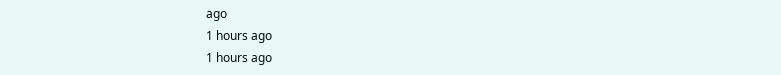ago
1 hours ago
1 hours ago